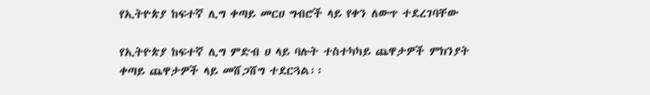የኢትዮጵያ ከፍተኛ ሊግ ቀጣይ መርሀ ግብሮች ላይ የቀን ለውጥ ተደረገባቸው

የኢትዮጵያ ከፍተኛ ሊግ ምድብ ሀ ላይ ባሉት ተስተካካይ ጨዋታዎች ምክንያት ቀጣይ ጨዋታዎች ላይ መሸጋሸግ ተደርጓል፡፡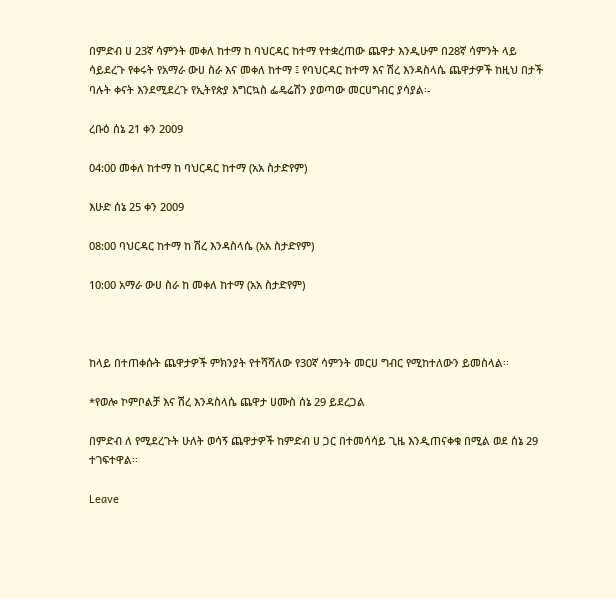በምድብ ሀ 23ኛ ሳምንት መቀለ ከተማ ከ ባህርዳር ከተማ የተቋረጠው ጨዋታ እንዲሁም በ28ኛ ሳምንት ላይ ሳይደረጉ የቀሩት የአማራ ውሀ ስራ እና መቀለ ከተማ ፤ የባህርዳር ከተማ እና ሽረ እንዳስላሴ ጨዋታዎች ከዚህ በታች ባሉት ቀናት እንደሚደረጉ የኢትየጵያ እግርኳስ ፌዴሬሽን ያወጣው መርሀግብር ያሳያል፡-

ረቡዕ ሰኔ 21 ቀን 2009

04:00 መቀለ ከተማ ከ ባህርዳር ከተማ (አአ ስታድየም)

እሁድ ሰኔ 25 ቀን 2009

08:00 ባህርዳር ከተማ ከ ሽረ እንዳስላሴ (አአ ስታድየም)

10:00 አማራ ውሀ ስራ ከ መቀለ ከተማ (አአ ስታድየም)



ከላይ በተጠቀሱት ጨዋታዎች ምክንያት የተሻሻለው የ30ኛ ሳምንት መርሀ ግብር የሚከተለውን ይመስላል፡፡

*የወሎ ኮምቦልቻ እና ሽረ እንዳስላሴ ጨዋታ ሀሙስ ሰኔ 29 ይደረጋል

በምድብ ለ የሚደረጉት ሁለት ወሳኝ ጨዋታዎች ከምድብ ሀ ጋር በተመሳሳይ ጊዜ እንዲጠናቀቁ በሚል ወደ ሰኔ 29 ተገፍተዋል፡፡

Leave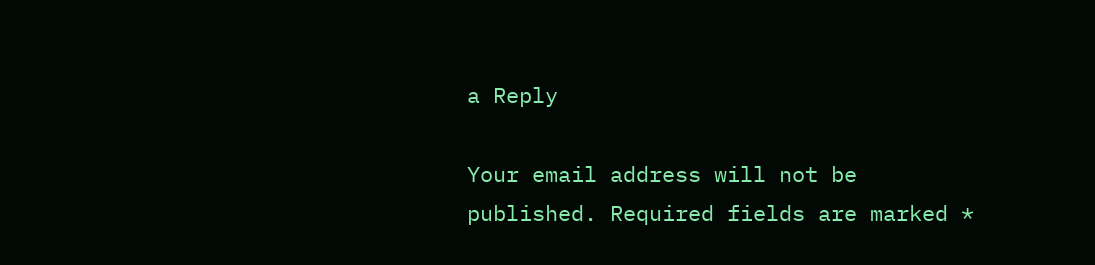a Reply

Your email address will not be published. Required fields are marked *